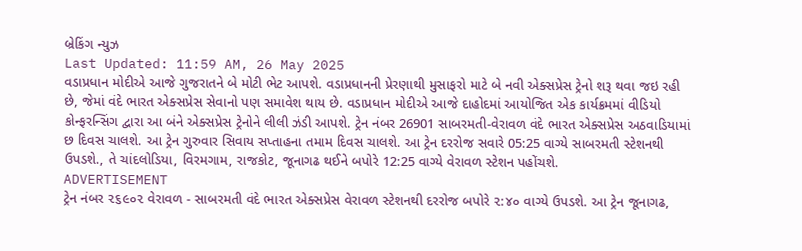બ્રેકિંગ ન્યુઝ
Last Updated: 11:59 AM, 26 May 2025
વડાપ્રધાન મોદીએ આજે ગુજરાતને બે મોટી ભેટ આપશે. વડાપ્રધાનની પ્રેરણાથી મુસાફરો માટે બે નવી એક્સપ્રેસ ટ્રેનો શરૂ થવા જઇ રહી છે, જેમાં વંદે ભારત એક્સપ્રેસ સેવાનો પણ સમાવેશ થાય છે. વડાપ્રધાન મોદીએ આજે દાહોદમાં આયોજિત એક કાર્યક્રમમાં વીડિયો કોન્ફરન્સિંગ દ્વારા આ બંને એક્સપ્રેસ ટ્રેનોને લીલી ઝંડી આપશે. ટ્રેન નંબર 26901 સાબરમતી-વેરાવળ વંદે ભારત એક્સપ્રેસ અઠવાડિયામાં છ દિવસ ચાલશે. આ ટ્રેન ગુરુવાર સિવાય સપ્તાહના તમામ દિવસ ચાલશે. આ ટ્રેન દરરોજ સવારે 05:25 વાગ્યે સાબરમતી સ્ટેશનથી ઉપડશે., તે ચાંદલોડિયા, વિરમગામ, રાજકોટ, જૂનાગઢ થઈને બપોરે 12:25 વાગ્યે વેરાવળ સ્ટેશન પહોંચશે.
ADVERTISEMENT
ટ્રેન નંબર ૨૬૯૦૨ વેરાવળ - સાબરમતી વંદે ભારત એક્સપ્રેસ વેરાવળ સ્ટેશનથી દરરોજ બપોરે ૨:૪૦ વાગ્યે ઉપડશે. આ ટ્રેન જૂનાગઢ,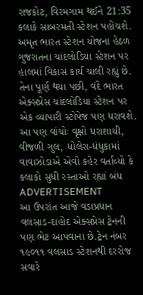રાજકોટ, વિરમગામ થઈને 21:35 કલાકે સાબરમતી સ્ટેશન પહોંચશે. અમૃત ભારત સ્ટેશન યોજના હેઠળ ગુજરાતના ચાંદલોડિયા સ્ટેશન પર હાલમાં વિકાસ કાર્ય ચાલી રહ્યું છે. તેના પૂર્ણ થયા પછી, વંદે ભારત એક્સપ્રેસ ચાંદલોડિયા સ્ટેશન પર એક વ્યાપારી સ્ટોપેજ પણ ધરાવશે.
આ પણ વાંચોઃ વૃક્ષો ધરાશાયી, વીજળી ગુલ, ધોલેરા-ધંધુકામાં વાવાઝોડાએ એવો કહેર વર્તાવ્યો કે કલાકો સુધી રસ્તાઓ રહ્યાં બંધ
ADVERTISEMENT
આ ઉપરાંત આજે વડાપ્રધાન વલસાડ-દાહોદ એક્સપ્રેસ ટ્રેનની પણ ભેટ આપવાના છે.ટ્રેન નંબર ૧૯૦૧૧ વલસાડ સ્ટેશનથી દરરોજ સવારે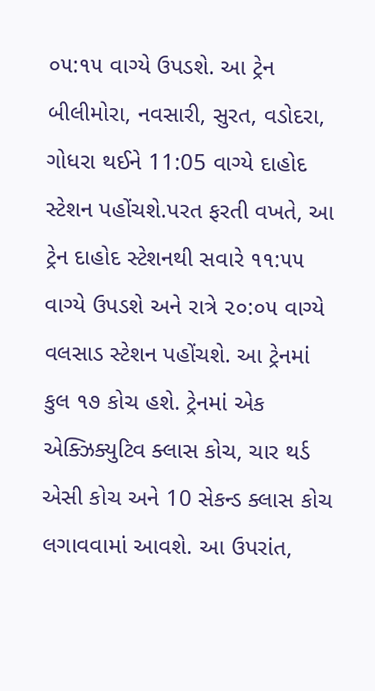૦૫:૧૫ વાગ્યે ઉપડશે. આ ટ્રેન બીલીમોરા, નવસારી, સુરત, વડોદરા, ગોધરા થઈને 11:05 વાગ્યે દાહોદ સ્ટેશન પહોંચશે.પરત ફરતી વખતે, આ ટ્રેન દાહોદ સ્ટેશનથી સવારે ૧૧:૫૫ વાગ્યે ઉપડશે અને રાત્રે ૨૦:૦૫ વાગ્યે વલસાડ સ્ટેશન પહોંચશે. આ ટ્રેનમાં કુલ ૧૭ કોચ હશે. ટ્રેનમાં એક એક્ઝિક્યુટિવ ક્લાસ કોચ, ચાર થર્ડ એસી કોચ અને 10 સેકન્ડ ક્લાસ કોચ લગાવવામાં આવશે. આ ઉપરાંત,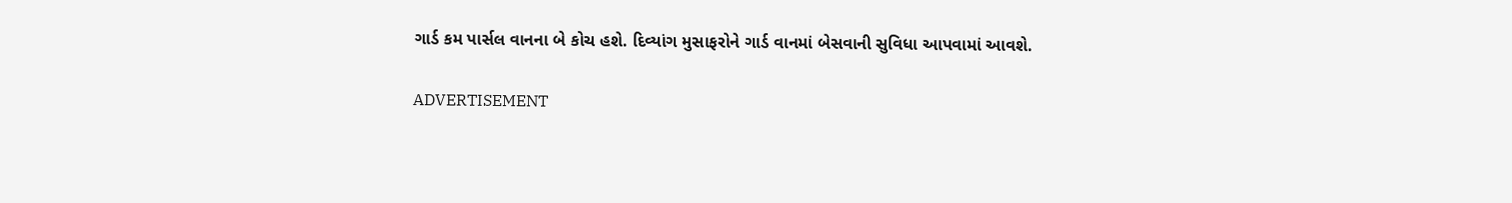ગાર્ડ કમ પાર્સલ વાનના બે કોચ હશે. દિવ્યાંગ મુસાફરોને ગાર્ડ વાનમાં બેસવાની સુવિધા આપવામાં આવશે.

ADVERTISEMENT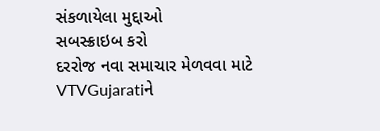સંકળાયેલા મુદ્દાઓ
સબસ્ક્રાઇબ કરો
દરરોજ નવા સમાચાર મેળવવા માટે VTVGujaratiને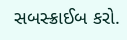સબસ્ક્રાઈબ કરો.